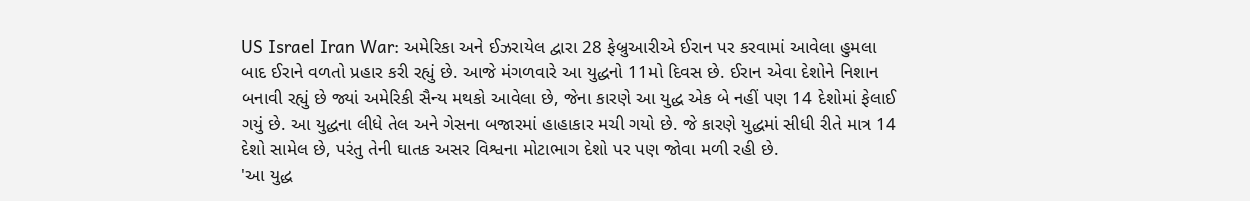US Israel Iran War: અમેરિકા અને ઈઝરાયેલ દ્વારા 28 ફેબ્રુઆરીએ ઈરાન પર કરવામાં આવેલા હુમલા બાદ ઈરાને વળતો પ્રહાર કરી રહ્યું છે. આજે મંગળવારે આ યુદ્ધનો 11મો દિવસ છે. ઈરાન એવા દેશોને નિશાન બનાવી રહ્યું છે જ્યાં અમેરિકી સૈન્ય મથકો આવેલા છે, જેના કારણે આ યુદ્ધ એક બે નહીં પણ 14 દેશોમાં ફેલાઈ ગયું છે. આ યુદ્ધના લીધે તેલ અને ગેસના બજારમાં હાહાકાર મચી ગયો છે. જે કારણે યુદ્ધમાં સીધી રીતે માત્ર 14 દેશો સામેલ છે, પરંતુ તેની ઘાતક અસર વિશ્વના મોટાભાગ દેશો પર પણ જોવા મળી રહી છે.
'આ યુદ્ધ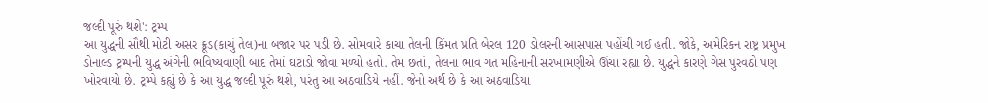જલ્દી પૂરું થશે': ટ્રમ્પ
આ યુદ્ધની સૌથી મોટી અસર ક્રૂડ(કાચું તેલ)ના બજાર પર પડી છે. સોમવારે કાચા તેલની કિંમત પ્રતિ બેરલ 120 ડોલરની આસપાસ પહોંચી ગઈ હતી. જોકે, અમેરિકન રાષ્ટ્ર પ્રમુખ ડોનાલ્ડ ટ્રમ્પની યુદ્ધ અંગેની ભવિષ્યવાણી બાદ તેમાં ઘટાડો જોવા મળ્યો હતો. તેમ છતાં, તેલના ભાવ ગત મહિનાની સરખામણીએ ઊંચા રહ્યા છે. યુદ્ધને કારણે ગેસ પુરવઠો પણ ખોરવાયો છે. ટ્રમ્પે કહ્યું છે કે આ યુદ્ધ જલ્દી પૂરું થશે, પરંતુ આ અઠવાડિયે નહીં. જેનો અર્થ છે કે આ અઠવાડિયા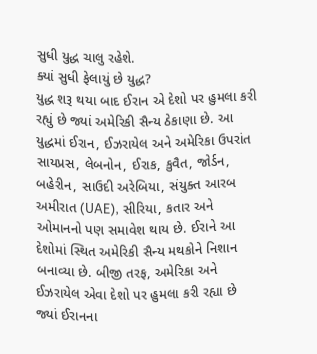સુધી યુદ્ધ ચાલુ રહેશે.
ક્યાં સુધી ફેલાયું છે યુદ્ધ?
યુદ્ધ શરૂ થયા બાદ ઈરાન એ દેશો પર હુમલા કરી રહ્યું છે જ્યાં અમેરિકી સૈન્ય ઠેકાણા છે. આ યુદ્ધમાં ઈરાન, ઈઝરાયેલ અને અમેરિકા ઉપરાંત સાયપ્રસ, લેબનોન, ઈરાક, કુવૈત, જોર્ડન, બહેરીન, સાઉદી અરેબિયા, સંયુક્ત આરબ અમીરાત (UAE), સીરિયા, કતાર અને ઓમાનનો પણ સમાવેશ થાય છે. ઈરાને આ દેશોમાં સ્થિત અમેરિકી સૈન્ય મથકોને નિશાન બનાવ્યા છે. બીજી તરફ, અમેરિકા અને ઈઝરાયેલ એવા દેશો પર હુમલા કરી રહ્યા છે જ્યાં ઈરાનના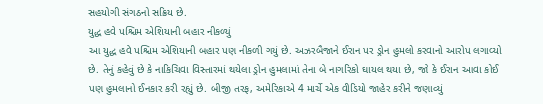સહયોગી સંગઠનો સક્રિય છે.
યુદ્ધ હવે પશ્ચિમ એશિયાની બહાર નીકળ્યું
આ યુદ્ધ હવે પશ્ચિમ એશિયાની બહાર પણ નીકળી ગયું છે. અઝરબૈજાને ઈરાન પર ડ્રોન હુમલો કરવાનો આરોપ લગાવ્યો છે. તેનું કહેવું છે કે નાકિચિવા વિસ્તારમાં થયેલા ડ્રોન હુમલામાં તેના બે નાગરિકો ઘાયલ થયા છે, જો કે ઈરાન આવા કોઈ પણ હુમલાનો ઈનકાર કરી રહ્યું છે. બીજી તરફ, અમેરિકાએ 4 માર્ચે એક વીડિયો જાહેર કરીને જણાવ્યું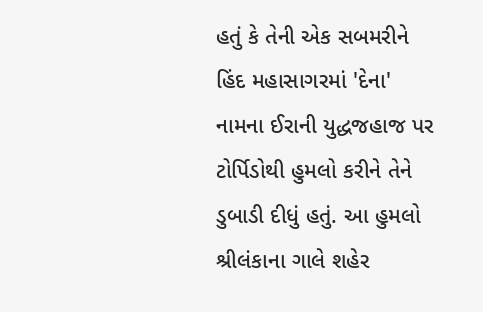હતું કે તેની એક સબમરીને હિંદ મહાસાગરમાં 'દેના' નામના ઈરાની યુદ્ધજહાજ પર ટોર્પિડોથી હુમલો કરીને તેને ડુબાડી દીધું હતું. આ હુમલો શ્રીલંકાના ગાલે શહેર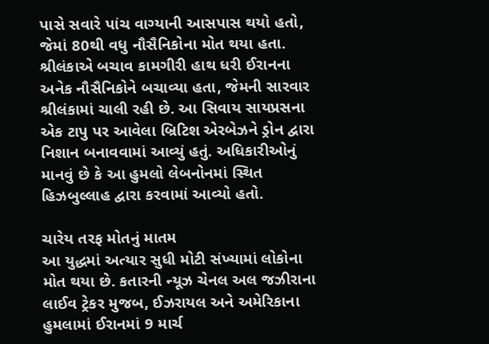પાસે સવારે પાંચ વાગ્યાની આસપાસ થયો હતો, જેમાં 80થી વધુ નૌસૈનિકોના મોત થયા હતા. શ્રીલંકાએ બચાવ કામગીરી હાથ ધરી ઈરાનના અનેક નૌસૈનિકોને બચાવ્યા હતા, જેમની સારવાર શ્રીલંકામાં ચાલી રહી છે. આ સિવાય સાયપ્રસના એક ટાપુ પર આવેલા બ્રિટિશ એરબેઝને ડ્રોન દ્વારા નિશાન બનાવવામાં આવ્યું હતું. અધિકારીઓનું માનવું છે કે આ હુમલો લેબનોનમાં સ્થિત હિઝબુલ્લાહ દ્વારા કરવામાં આવ્યો હતો.

ચારેય તરફ મોતનું માતમ
આ યુદ્ધમાં અત્યાર સુધી મોટી સંખ્યામાં લોકોના મોત થયા છે. કતારની ન્યૂઝ ચેનલ અલ જઝીરાના લાઈવ ટ્રેકર મુજબ, ઈઝરાયલ અને અમેરિકાના હુમલામાં ઈરાનમાં 9 માર્ચ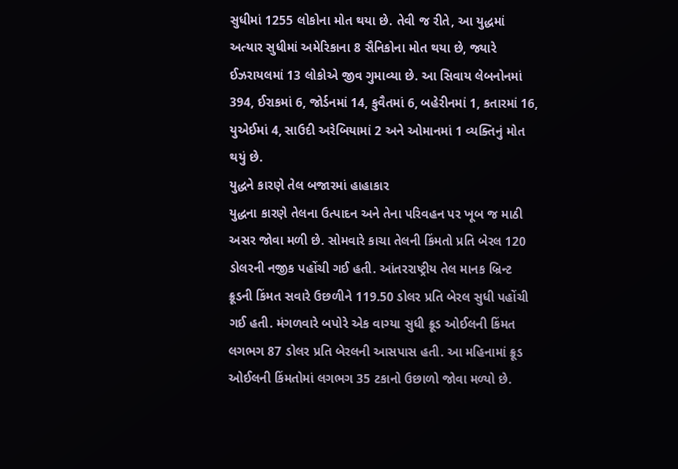સુધીમાં 1255 લોકોના મોત થયા છે. તેવી જ રીતે, આ યુદ્ધમાં અત્યાર સુધીમાં અમેરિકાના 8 સૈનિકોના મોત થયા છે, જ્યારે ઈઝરાયલમાં 13 લોકોએ જીવ ગુમાવ્યા છે. આ સિવાય લેબનોનમાં 394, ઈરાકમાં 6, જોર્ડનમાં 14, કુવૈતમાં 6, બહેરીનમાં 1, કતારમાં 16, યુએઈમાં 4, સાઉદી અરેબિયામાં 2 અને ઓમાનમાં 1 વ્યક્તિનું મોત થયું છે.
યુદ્ધને કારણે તેલ બજારમાં હાહાકાર
યુદ્ધના કારણે તેલના ઉત્પાદન અને તેના પરિવહન પર ખૂબ જ માઠી અસર જોવા મળી છે. સોમવારે કાચા તેલની કિંમતો પ્રતિ બેરલ 120 ડોલરની નજીક પહોંચી ગઈ હતી. આંતરરાષ્ટ્રીય તેલ માનક બ્રિન્ટ ક્રૂડની કિંમત સવારે ઉછળીને 119.50 ડોલર પ્રતિ બેરલ સુધી પહોંચી ગઈ હતી. મંગળવારે બપોરે એક વાગ્યા સુધી ક્રૂડ ઓઈલની કિંમત લગભગ 87 ડોલર પ્રતિ બેરલની આસપાસ હતી. આ મહિનામાં ક્રૂડ ઓઈલની કિંમતોમાં લગભગ 35 ટકાનો ઉછાળો જોવા મળ્યો છે.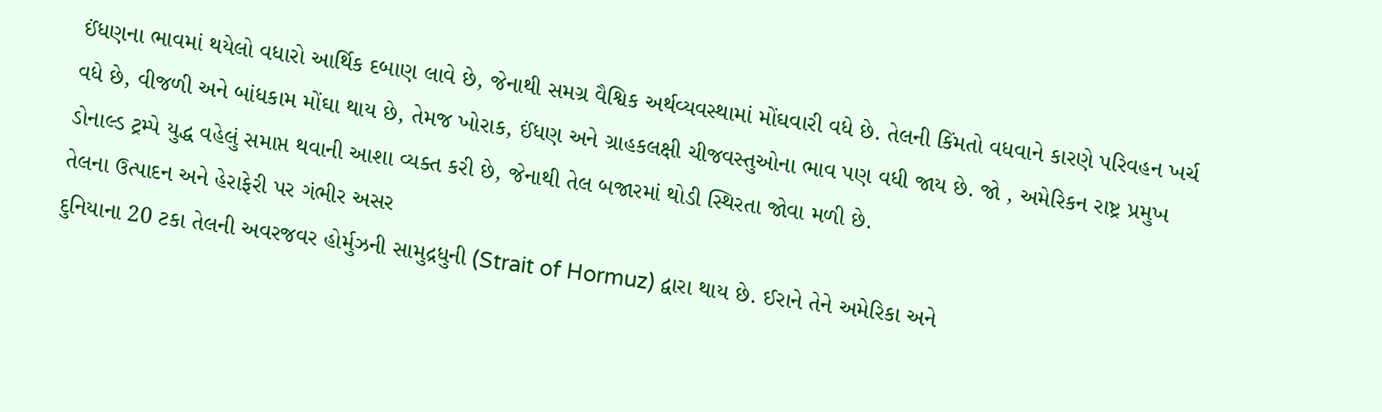ઈંધણના ભાવમાં થયેલો વધારો આર્થિક દબાણ લાવે છે, જેનાથી સમગ્ર વૈશ્વિક અર્થવ્યવસ્થામાં મોંઘવારી વધે છે. તેલની કિંમતો વધવાને કારણે પરિવહન ખર્ચ વધે છે, વીજળી અને બાંધકામ મોંઘા થાય છે, તેમજ ખોરાક, ઈંધણ અને ગ્રાહકલક્ષી ચીજવસ્તુઓના ભાવ પણ વધી જાય છે. જો , અમેરિકન રાષ્ટ્ર પ્રમુખ ડોનાલ્ડ ટ્રમ્પે યુદ્ધ વહેલું સમાપ્ત થવાની આશા વ્યક્ત કરી છે, જેનાથી તેલ બજારમાં થોડી સ્થિરતા જોવા મળી છે.
તેલના ઉત્પાદન અને હેરાફેરી પર ગંભીર અસર
દુનિયાના 20 ટકા તેલની અવરજવર હોર્મુઝની સામુદ્રધુની (Strait of Hormuz) દ્વારા થાય છે. ઈરાને તેને અમેરિકા અને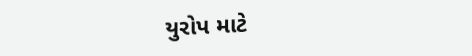યુરોપ માટે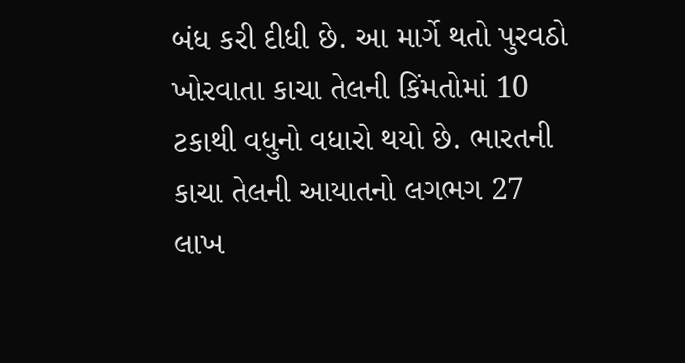બંધ કરી દીધી છે. આ માર્ગે થતો પુરવઠો ખોરવાતા કાચા તેલની કિંમતોમાં 10 ટકાથી વધુનો વધારો થયો છે. ભારતની કાચા તેલની આયાતનો લગભગ 27 લાખ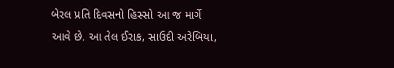બેરલ પ્રતિ દિવસનો હિસ્સો આ જ માર્ગે આવે છે. આ તેલ ઈરાક, સાઉદી અરેબિયા,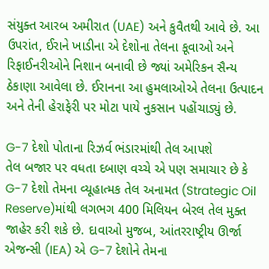સંયુક્ત આરબ અમીરાત (UAE) અને કુવૈતથી આવે છે. આ ઉપરાંત, ઈરાને ખાડીના એ દેશોના તેલના કૂવાઓ અને રિફાઈનરીઓને નિશાન બનાવી છે જ્યાં અમેરિકન સૈન્ય ઠેકાણા આવેલા છે. ઈરાનના આ હુમલાઓએ તેલના ઉત્પાદન અને તેની હેરાફેરી પર મોટા પાયે નુકસાન પહોંચાડ્યું છે.

G-7 દેશો પોતાના રિઝર્વ ભંડારમાંથી તેલ આપશે
તેલ બજાર પર વધતા દબાણ વચ્ચે એ પણ સમાચાર છે કે G-7 દેશો તેમના વ્યૂહાત્મક તેલ અનામત (Strategic Oil Reserve)માંથી લગભગ 400 મિલિયન બેરલ તેલ મુક્ત જાહેર કરી શકે છે. દાવાઓ મુજબ, આંતરરાષ્ટ્રીય ઊર્જા એજન્સી (IEA) એ G-7 દેશોને તેમના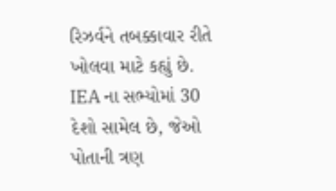રિઝર્વને તબક્કાવાર રીતે ખોલવા માટે કહ્યું છે. IEA ના સભ્યોમાં 30 દેશો સામેલ છે, જેઓ પોતાની ત્રણ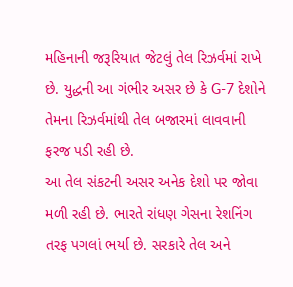મહિનાની જરૂરિયાત જેટલું તેલ રિઝર્વમાં રાખે છે. યુદ્ધની આ ગંભીર અસર છે કે G-7 દેશોને તેમના રિઝર્વમાંથી તેલ બજારમાં લાવવાની ફરજ પડી રહી છે.
આ તેલ સંકટની અસર અનેક દેશો પર જોવા મળી રહી છે. ભારતે રાંધણ ગેસના રેશનિંગ તરફ પગલાં ભર્યા છે. સરકારે તેલ અને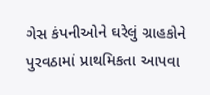ગેસ કંપનીઓને ઘરેલું ગ્રાહકોને પુરવઠામાં પ્રાથમિકતા આપવા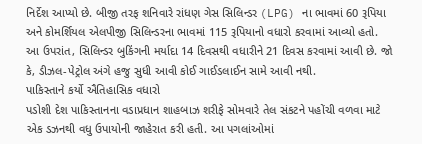નિર્દેશ આપ્યો છે. બીજી તરફ શનિવારે રાંધણ ગેસ સિલિન્ડર (LPG) ના ભાવમાં 60 રૂપિયા અને કોમર્શિયલ એલપીજી સિલિન્ડરના ભાવમાં 115 રૂપિયાનો વધારો કરવામાં આવ્યો હતો. આ ઉપરાંત, સિલિન્ડર બુકિંગની મર્યાદા 14 દિવસથી વધારીને 21 દિવસ કરવામાં આવી છે. જો કે, ડીઝલ-પેટ્રોલ અંગે હજુ સુધી આવી કોઈ ગાઈડલાઈન સામે આવી નથી.
પાકિસ્તાને કર્યો ઐતિહાસિક વધારો
પડોશી દેશ પાકિસ્તાનના વડાપ્રધાન શાહબાઝ શરીફે સોમવારે તેલ સંકટને પહોંચી વળવા માટે એક ડઝનથી વધુ ઉપાયોની જાહેરાત કરી હતી. આ પગલાંઓમાં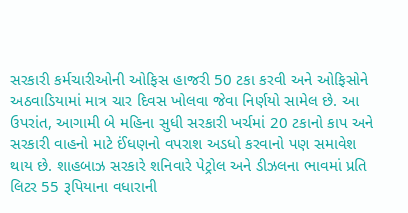સરકારી કર્મચારીઓની ઓફિસ હાજરી 50 ટકા કરવી અને ઓફિસોને અઠવાડિયામાં માત્ર ચાર દિવસ ખોલવા જેવા નિર્ણયો સામેલ છે. આ ઉપરાંત, આગામી બે મહિના સુધી સરકારી ખર્ચમાં 20 ટકાનો કાપ અને સરકારી વાહનો માટે ઈંધણનો વપરાશ અડધો કરવાનો પણ સમાવેશ થાય છે. શાહબાઝ સરકારે શનિવારે પેટ્રોલ અને ડીઝલના ભાવમાં પ્રતિ લિટર 55 રૂપિયાના વધારાની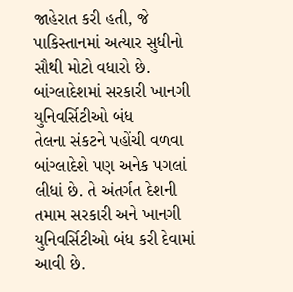જાહેરાત કરી હતી, જે પાકિસ્તાનમાં અત્યાર સુધીનો સૌથી મોટો વધારો છે.
બાંગ્લાદેશમાં સરકારી ખાનગી યુનિવર્સિટીઓ બંધ
તેલના સંકટને પહોંચી વળવા બાંગ્લાદેશે પણ અનેક પગલાં લીધાં છે. તે અંતર્ગત દેશની તમામ સરકારી અને ખાનગી યુનિવર્સિટીઓ બંધ કરી દેવામાં આવી છે.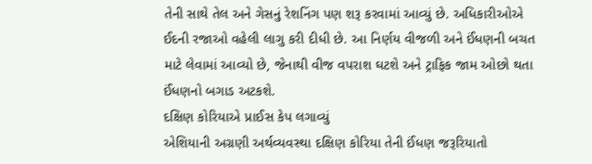તેની સાથે તેલ અને ગેસનું રેશનિંગ પણ શરૂ કરવામાં આવ્યું છે. અધિકારીઓએ ઈદની રજાઓ વહેલી લાગુ કરી દીધી છે. આ નિર્ણય વીજળી અને ઈંધણની બચત માટે લેવામાં આવ્યો છે, જેનાથી વીજ વપરાશ ઘટશે અને ટ્રાફિક જામ ઓછો થતા ઈંધણનો બગાડ અટકશે.
દક્ષિણ કોરિયાએ પ્રાઈસ કેપ લગાવ્યું
એશિયાની અગ્રણી અર્થવ્યવસ્થા દક્ષિણ કોરિયા તેની ઈંધણ જરૂરિયાતો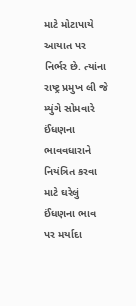માટે મોટાપાયે આયાત પર નિર્ભર છે. ત્યાંના રાષ્ટ્ર પ્રમુખ લી જે મ્યુંગે સોમવારે ઈંધણના ભાવવધારાને નિયંત્રિત કરવા માટે ઘરેલું ઈંધણના ભાવ પર મર્યાદા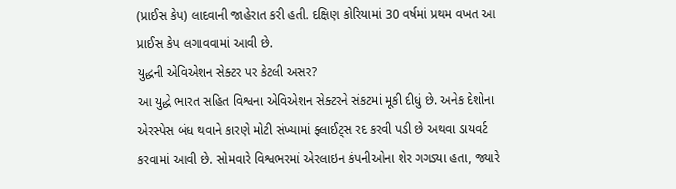(પ્રાઈસ કેપ) લાદવાની જાહેરાત કરી હતી. દક્ષિણ કોરિયામાં 30 વર્ષમાં પ્રથમ વખત આ પ્રાઈસ કેપ લગાવવામાં આવી છે.
યુદ્ધની એવિએશન સેક્ટર પર કેટલી અસર?
આ યુદ્ધે ભારત સહિત વિશ્વના એવિએશન સેક્ટરને સંકટમાં મૂકી દીધું છે. અનેક દેશોના એરસ્પેસ બંધ થવાને કારણે મોટી સંખ્યામાં ફ્લાઈટ્સ રદ કરવી પડી છે અથવા ડાયવર્ટ કરવામાં આવી છે. સોમવારે વિશ્વભરમાં એરલાઇન કંપનીઓના શેર ગગડ્યા હતા, જ્યારે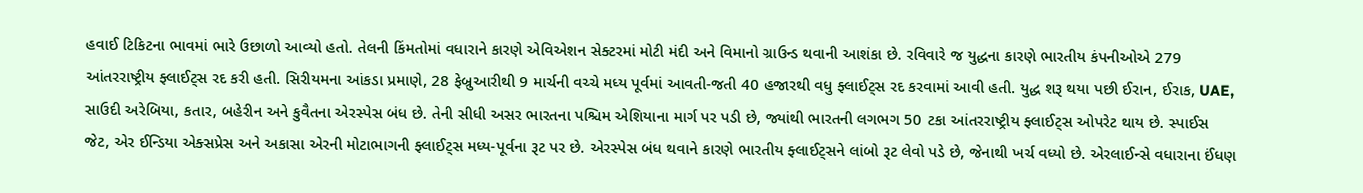હવાઈ ટિકિટના ભાવમાં ભારે ઉછાળો આવ્યો હતો. તેલની કિંમતોમાં વધારાને કારણે એવિએશન સેક્ટરમાં મોટી મંદી અને વિમાનો ગ્રાઉન્ડ થવાની આશંકા છે. રવિવારે જ યુદ્ધના કારણે ભારતીય કંપનીઓએ 279 આંતરરાષ્ટ્રીય ફ્લાઈટ્સ રદ કરી હતી. સિરીયમના આંકડા પ્રમાણે, 28 ફેબ્રુઆરીથી 9 માર્ચની વચ્ચે મધ્ય પૂર્વમાં આવતી-જતી 40 હજારથી વધુ ફ્લાઈટ્સ રદ કરવામાં આવી હતી. યુદ્ધ શરૂ થયા પછી ઈરાન, ઈરાક, UAE, સાઉદી અરેબિયા, કતાર, બહેરીન અને કુવૈતના એરસ્પેસ બંધ છે. તેની સીધી અસર ભારતના પશ્ચિમ એશિયાના માર્ગ પર પડી છે, જ્યાંથી ભારતની લગભગ 50 ટકા આંતરરાષ્ટ્રીય ફ્લાઈટ્સ ઓપરેટ થાય છે. સ્પાઈસ જેટ, એર ઈન્ડિયા એક્સપ્રેસ અને અકાસા એરની મોટાભાગની ફ્લાઈટ્સ મધ્ય-પૂર્વના રૂટ પર છે. એરસ્પેસ બંધ થવાને કારણે ભારતીય ફ્લાઈટ્સને લાંબો રૂટ લેવો પડે છે, જેનાથી ખર્ચ વધ્યો છે. એરલાઈન્સે વધારાના ઈંધણ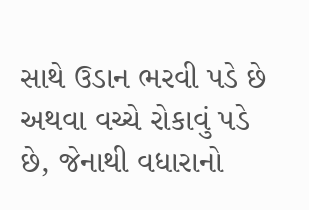સાથે ઉડાન ભરવી પડે છે અથવા વચ્ચે રોકાવું પડે છે, જેનાથી વધારાનો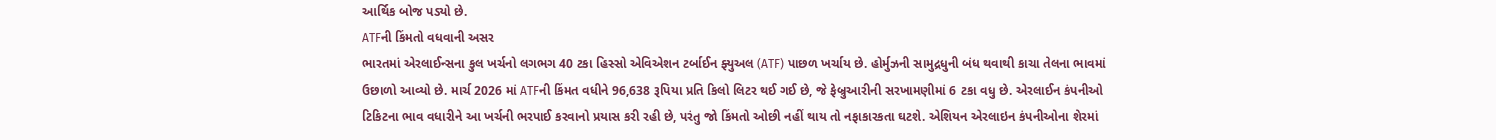આર્થિક બોજ પડ્યો છે.
ATFની કિંમતો વધવાની અસર
ભારતમાં એરલાઈન્સના કુલ ખર્ચનો લગભગ 40 ટકા હિસ્સો એવિએશન ટર્બાઈન ફ્યુઅલ (ATF) પાછળ ખર્ચાય છે. હોર્મુઝની સામુદ્રધુની બંધ થવાથી કાચા તેલના ભાવમાં ઉછાળો આવ્યો છે. માર્ચ 2026 માં ATFની કિંમત વધીને 96,638 રૂપિયા પ્રતિ કિલો લિટર થઈ ગઈ છે, જે ફેબ્રુઆરીની સરખામણીમાં 6 ટકા વધુ છે. એરલાઈન કંપનીઓ ટિકિટના ભાવ વધારીને આ ખર્ચની ભરપાઈ કરવાનો પ્રયાસ કરી રહી છે, પરંતુ જો કિંમતો ઓછી નહીં થાય તો નફાકારકતા ઘટશે. એશિયન એરલાઇન કંપનીઓના શેરમાં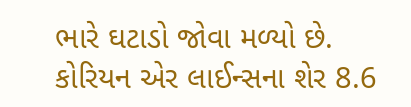ભારે ઘટાડો જોવા મળ્યો છે. કોરિયન એર લાઈન્સના શેર 8.6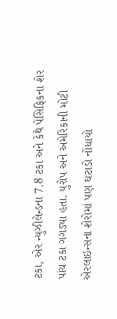ટકા, એર ન્યુઝીલેન્ડના 7.8 ટકા અને કેથે પેસિફિકના શેર પાંચ ટકા ગગડ્યા હતા. યુરોપ અને અમેરિકાની મોટી એરલાઇન્સના શેરોમાં પણ ઘટાડો નોંધાયો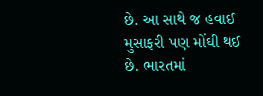છે. આ સાથે જ હવાઈ મુસાફરી પણ મોંઘી થઈ છે. ભારતમાં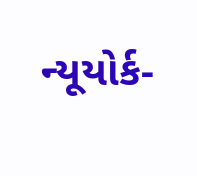ન્યૂયોર્ક-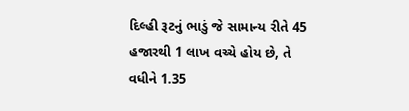દિલ્હી રૂટનું ભાડું જે સામાન્ય રીતે 45 હજારથી 1 લાખ વચ્ચે હોય છે, તે વધીને 1.35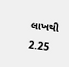લાખથી 2.25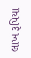લાખ રૂપિયા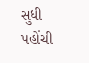સુધી પહોંચી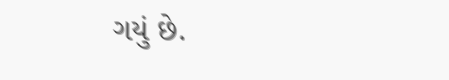ગયું છે.